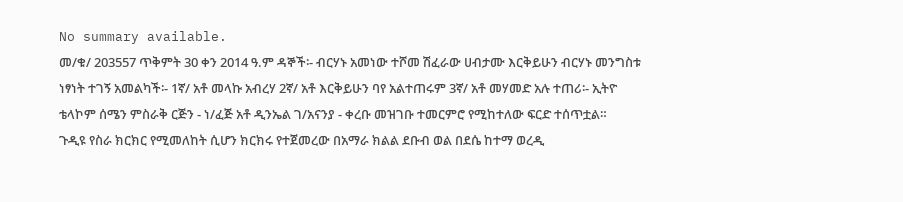No summary available.
መ/ቁ/ 203557 ጥቅምት 30 ቀን 2014 ዓ.ም ዳኞች፡- ብርሃኑ አመነው ተሾመ ሽፈራው ሀብታሙ እርቅይሁን ብርሃኑ መንግስቱ ነፃነት ተገኝ አመልካች፡- 1ኛ/ አቶ መላኩ አብረሃ 2ኛ/ አቶ እርቅይሁን ባየ አልተጠሩም 3ኛ/ አቶ መሃመድ አሉ ተጠሪ፡- ኢትዮ ቴላኮም ሰሜን ምስራቅ ርጅን - ነ/ፈጅ አቶ ዲንኤል ገ/አናንያ - ቀረቡ መዝገቡ ተመርምሮ የሚከተለው ፍርድ ተሰጥቷል።
ጉዲዩ የስራ ክርክር የሚመለከት ሲሆን ክርክሩ የተጀመረው በአማራ ክልል ደቡብ ወል በደሴ ከተማ ወረዲ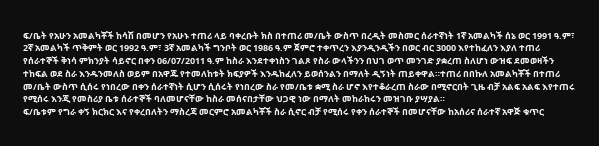ፍ/ቤት የአሁን አመልካቾች ከሳሽ በመሆን የአሁኑ ተጠሪ ላይ ባቀረቡት ክስ በተጠሪ መ/ቤት ውስጥ በረዲት መስመር ሰራተኛነት 1ኛ አመልካች ሰኔ ወር 1991 ዓ.ም፣ 2ኛ አመልካች ጥቅምት ወር 1992 ዓ.ም፣ 3ኛ አመልካች ግንቦት ወር 1986 ዓ.ም ጀምሮ ተቀጥረን እያንዲንዲችን በወር ብር 3000 እየተከፈለን እያለ ተጠሪ የሰራተኞች ቅነሳ ምክንያት ሳይኖር በቀን 06/07/2011 ዓ.ም ከስራ እንደተቀነስን ገልጾ የስራ ውላችንን በህገ ወጥ መንገድ ያቋረጠ ስለሆነ ውዝፍ ደመወዛችን ተከፍል ወደ ስራ እንዱንመለስ ወይም በአዋጁ የተመለከቱት ክፍያዎች እንዱከፈለን ይወሰንልን በማለት ዲኝነት ጠይቀዋል።ተጠሪ በበኩለ አመልካቾች በተጠሪ መ/ቤት ውስጥ ሲሰሩ የነበረው በቀን ሰራተኛነት ሲሆን ሲሰሩት የነበረው ስራ የመ/ቤቱ ቋሚ ስራ ሆኖ እየተቆራረጠ ስራው በሚኖርበት ጊዜ ብቻ አልፍ አልፍ እየተጠሩ የሚሰሩ እንጂ የመስሪያ ቤቱ ሰራተኞች ባለመሆናቸው ከስራ መሰናበታቸው ህጋዊ ነው በማለት መከራከሩን መዝገቡ ያሣያል።
ፍ/ቤቱም የግራ ቀኝ ክርክር እና የቀረበለትን ማስረጃ መርምሮ አመልካቾች ስራ ሲኖር ብቻ የሚሰሩ የቀን ሰራተኞች በመሆናቸው ከአሰሪና ሰራተኛ አዋጅ ቁጥር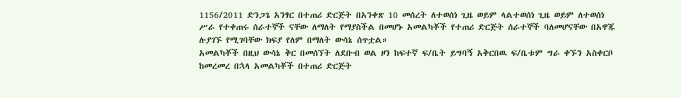1156/2011 ድንጋጌ አንፃር በተጠሪ ድርጅት በአንቀጽ 10 መሰረት ለተወሰነ ጊዜ ወይም ላልተወሰነ ጊዜ ወይም ለተወሰነ ሥራ የተቀጠሩ ሰራተኞች ናቸው ለማለት የማያስችል በመሆኑ አመልካቾች የተጠሪ ድርጅት ሰራተኞች ባለመሆናቸው በአዋጁ ሉያገኙ የሚገባቸው ክፍያ የለም በማለት ውሳኔ ሰጥቷል።
አመልካቾች በዚህ ውሳኔ ቅር በመሰኘት ለደቡብ ወል ዞን ከፍተኛ ፍ/ቤት ይግባኝ አቅርበዉ ፍ/ቤቱም ግራ ቀኙን አስቀርቦ ከመረመረ በኋላ አመልካቾች በተጠሪ ድርጅት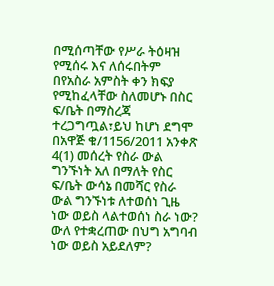በሚሰጣቸው የሥራ ትዕዛዝ የሚሰሩ እና ለሰሩበትም በየአስራ አምስት ቀን ክፍያ የሚከፈላቸው ስለመሆኑ በስር ፍ/ቤት በማስረጃ ተረጋግጧል፣ይህ ከሆነ ደግሞ በአዋጅ ቁ/1156/2011 አንቀጽ 4(1) መሰረት የስራ ውል ግንኙነት አለ በማለት የስር ፍ/ቤት ውሳኔ በመሻር የስራ ውል ግንኙነቱ ለተወሰነ ጊዜ ነው ወይስ ላልተወሰነ ስራ ነው? ውለ የተቋረጠው በህግ አግባብ ነው ወይስ አይደለም?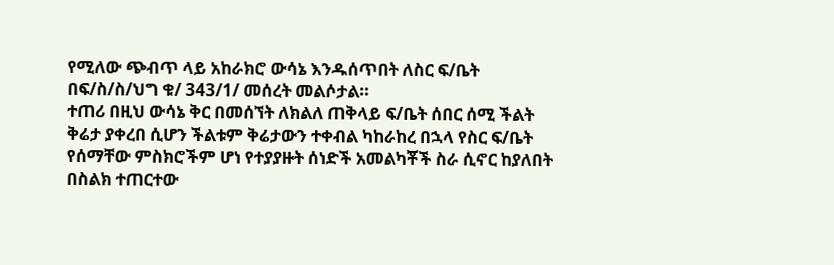የሚለው ጭብጥ ላይ አከራክሮ ውሳኔ እንዱሰጥበት ለስር ፍ/ቤት በፍ/ስ/ስ/ህግ ቁ/ 343/1/ መሰረት መልሶታል።
ተጠሪ በዚህ ውሳኔ ቅር በመሰኘት ለክልለ ጠቅላይ ፍ/ቤት ሰበር ሰሚ ችልት ቅሬታ ያቀረበ ሲሆን ችልቱም ቅሬታውን ተቀብል ካከራከረ በኋላ የስር ፍ/ቤት የሰማቸው ምስክሮችም ሆነ የተያያዙት ሰነድች አመልካቾች ስራ ሲኖር ከያለበት በስልክ ተጠርተው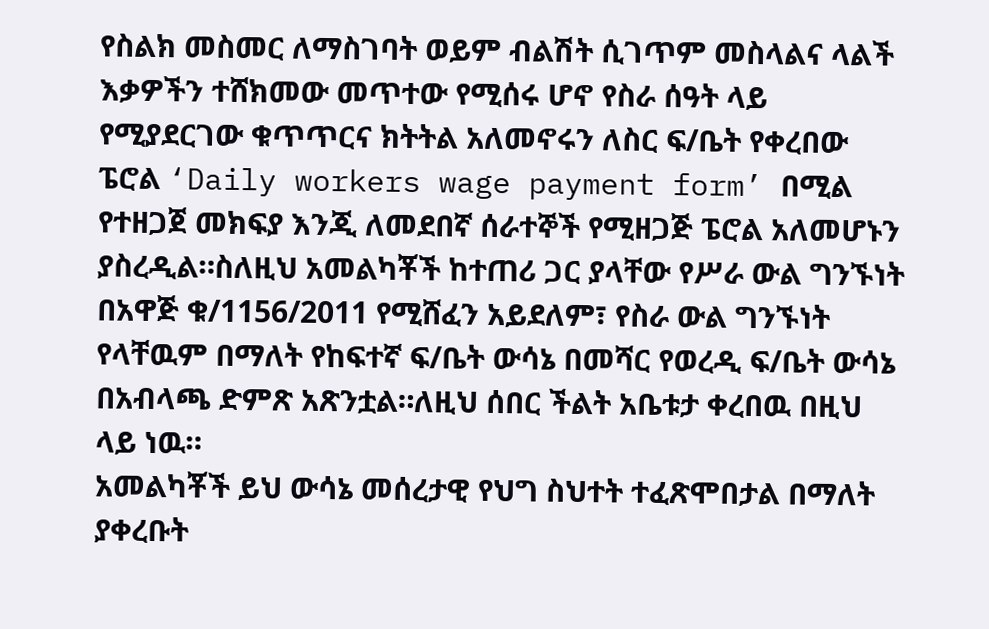የስልክ መስመር ለማስገባት ወይም ብልሽት ሲገጥም መስላልና ላልች እቃዎችን ተሸክመው መጥተው የሚሰሩ ሆኖ የስራ ሰዓት ላይ የሚያደርገው ቁጥጥርና ክትትል አለመኖሩን ለስር ፍ/ቤት የቀረበው ፔሮል ‘Daily workers wage payment form’ በሚል የተዘጋጀ መክፍያ እንጂ ለመደበኛ ሰራተኞች የሚዘጋጅ ፔሮል አለመሆኑን ያስረዲል።ስለዚህ አመልካቾች ከተጠሪ ጋር ያላቸው የሥራ ውል ግንኙነት በአዋጅ ቁ/1156/2011 የሚሸፈን አይደለም፣ የስራ ውል ግንኙነት የላቸዉም በማለት የከፍተኛ ፍ/ቤት ውሳኔ በመሻር የወረዲ ፍ/ቤት ውሳኔ በአብላጫ ድምጽ አጽንቷል።ለዚህ ሰበር ችልት አቤቱታ ቀረበዉ በዚህ ላይ ነዉ።
አመልካቾች ይህ ውሳኔ መሰረታዊ የህግ ስህተት ተፈጽሞበታል በማለት ያቀረቡት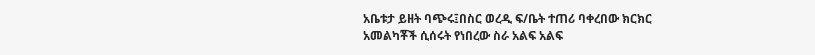አቤቱታ ይዘት ባጭሩ፤በስር ወረዲ ፍ/ቤት ተጠሪ ባቀረበው ክርክር አመልካቾች ሲሰሩት የነበረው ስራ አልፍ አልፍ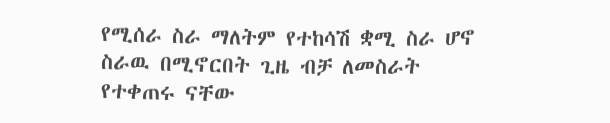የሚሰራ ስራ ማለትም የተከሳሽ ቋሚ ስራ ሆኖ ስራዉ በሚኖርበት ጊዜ ብቻ ለመስራት የተቀጠሩ ናቸው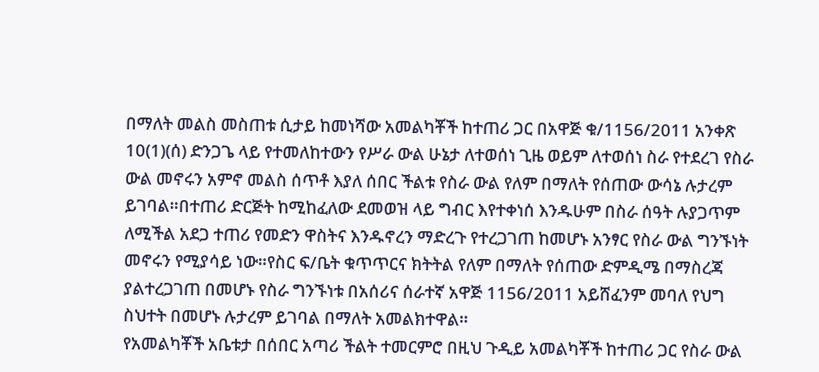በማለት መልስ መስጠቱ ሲታይ ከመነሻው አመልካቾች ከተጠሪ ጋር በአዋጅ ቁ/1156/2011 አንቀጽ 10(1)(ሰ) ድንጋጌ ላይ የተመለከተውን የሥራ ውል ሁኔታ ለተወሰነ ጊዜ ወይም ለተወሰነ ስራ የተደረገ የስራ ውል መኖሩን አምኖ መልስ ሰጥቶ እያለ ሰበር ችልቱ የስራ ውል የለም በማለት የሰጠው ውሳኔ ሉታረም ይገባል።በተጠሪ ድርጅት ከሚከፈለው ደመወዝ ላይ ግብር እየተቀነሰ እንዱሁም በስራ ሰዓት ሉያጋጥም ለሚችል አደጋ ተጠሪ የመድን ዋስትና እንዱኖረን ማድረጉ የተረጋገጠ ከመሆኑ አንፃር የስራ ውል ግንኙነት መኖሩን የሚያሳይ ነው።የስር ፍ/ቤት ቁጥጥርና ክትትል የለም በማለት የሰጠው ድምዲሜ በማስረጃ ያልተረጋገጠ በመሆኑ የስራ ግንኙነቱ በአሰሪና ሰራተኛ አዋጅ 1156/2011 አይሸፈንም መባለ የህግ ስህተት በመሆኑ ሉታረም ይገባል በማለት አመልክተዋል።
የአመልካቾች አቤቱታ በሰበር አጣሪ ችልት ተመርምሮ በዚህ ጉዲይ አመልካቾች ከተጠሪ ጋር የስራ ውል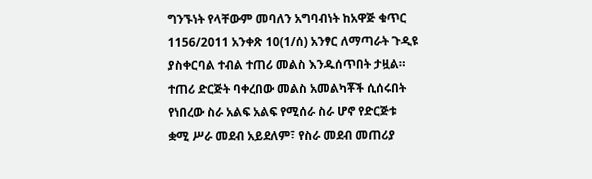ግንኙነት የላቸውም መባለን አግባብነት ከአዋጅ ቁጥር 1156/2011 አንቀጽ 10(1/ሰ) አንፃር ለማጣራት ጉዲዩ ያስቀርባል ተብል ተጠሪ መልስ እንዱሰጥበት ታዟል።
ተጠሪ ድርጅት ባቀረበው መልስ አመልካቾች ሲሰሩበት የነበረው ስራ አልፍ አልፍ የሚሰራ ስራ ሆኖ የድርጅቱ ቋሚ ሥራ መደብ አይደለም፣ የስራ መደብ መጠሪያ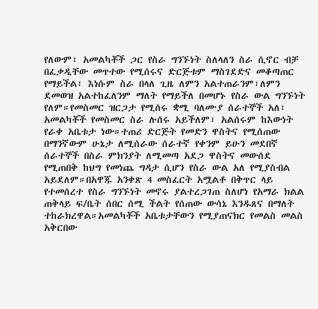የለውም፣ አመልካቾች ጋር የስራ ግንኙነት ስለላለን ስራ ሲኖር ብቻ በፈቃዲቸው መጥተው የሚሰሩና ድርጅቱም ማስገደድና መቆጣጠር የማይችል፣ እነሱም ስራ በላለ ጊዜ ለምን አልተጠራንም፣ለምን ደመወዝ አልተከፈለንም ማለት የማይችለ በመሆኑ የስራ ውል ግንኙነት የለም።የመስመር ዝርጋታ የሚሰሩ ቋሚ ባለሙያ ሰራተኞች አለ፣ አመልካቾች የመስመር ስራ ሉሰሩ አይችለም፣ አልሰሩም ከእውነት የራቀ አቤቱታ ነው።ተጠሪ ድርጅት የመድን ዋስትና የሚሰጠው በማንኛውም ሁኔታ ለሚሰራው ሰራተኛ የቀንም ይሁን መደበኛ ሰራተኞች በስራ ምክንያት ለሚመጣ አደጋ ዋስትና መውሰደ የሚጠበቅ ከህግ የመነጨ ግዳታ ሲሆን የስራ ውል አለ የሚያስብል አይደለም።በአዋጁ አንቀጽ 4 መስፈርት አሟልቶ በቅጥር ላይ የተመሰረተ የስራ ግንኙነት መኖሩ ያልተረጋገጠ ስለሆነ የአማራ ክልል ጠቅላይ ፍ/ቤት ሰበር ሰሚ ችልት የሰጠው ውሳኔ እንዱጸና በማለት ተከራክረዋል።አመልካቾች አቤቱታቸውን የሚያጠናክር የመልስ መልስ አቅርበው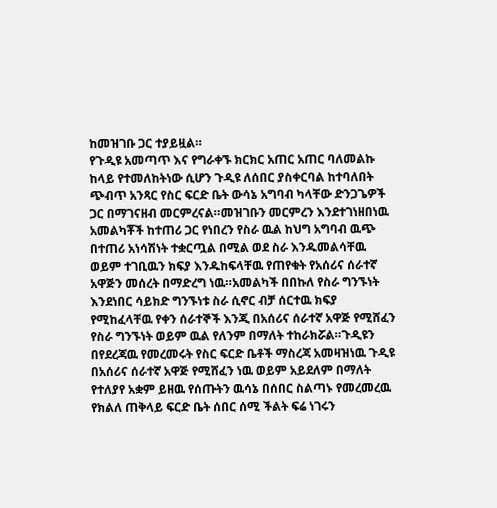ከመዝገቡ ጋር ተያይዟል።
የጉዲዩ አመጣጥ እና የግራቀኙ ክርክር አጠር አጠር ባለመልኩ ከላይ የተመለከትነው ሲሆን ጉዲዩ ለሰበር ያስቀርባል ከተባለበት ጭብጥ አንጻር የስር ፍርድ ቤት ውሳኔ አግባብ ካላቸው ድንጋጌዎች ጋር በማገናዘብ መርምረናል።መዝገቡን መርምረን እንደተገነዘበነዉ አመልካቾች ከተጠሪ ጋር የነበረን የስራ ዉል ከህግ አግባብ ዉጭ በተጠሪ አነሳሽነት ተቋርጧል በሚል ወደ ስራ እንዱመልሳቸዉ ወይም ተገቢዉን ክፍያ እንዱከፍላቸዉ የጠየቁት የአሰሪና ሰራተኛ አዋጅን መሰረት በማድረግ ነዉ።አመልካች በበኩለ የስራ ግንኙነት እንደነበር ሳይክድ ግንኙነቱ ስራ ሲኖር ብቻ ሰርተዉ ክፍያ የሚከፈላቸዉ የቀን ሰራተኞች እንጂ በአሰሪና ሰራተኛ አዋጅ የሚሸፈን የስራ ግንኙነት ወይም ዉል የለንም በማለት ተከራክሯል።ጉዲዩን በየደረጃዉ የመረመሩት የስር ፍርድ ቤቶች ማስረጃ አመዛዝነዉ ጉዲዩ በአሰሪና ሰራተኛ አዋጅ የሚሸፈን ነዉ ወይም አይደለም በማለት የተለያየ አቋም ይዘዉ የሰጡትን ዉሳኔ በሰበር ስልጣኑ የመረመረዉ የክልለ ጠቅላይ ፍርድ ቤት ሰበር ሰሚ ችልት ፍሬ ነገሩን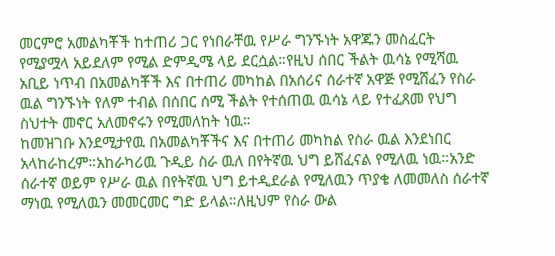መርምሮ አመልካቾች ከተጠሪ ጋር የነበራቸዉ የሥራ ግንኙነት አዋጁን መስፈርት የሚያሟላ አይደለም የሚል ድምዲሜ ላይ ደርሷል።የዚህ ሰበር ችልት ዉሳኔ የሚሻዉ አቢይ ነጥብ በአመልካቾች እና በተጠሪ መካከል በአሰሪና ሰራተኛ አዋጅ የሚሸፈን የስራ ዉል ግንኙነት የለም ተብል በሰበር ሰሚ ችልት የተሰጠዉ ዉሳኔ ላይ የተፈጸመ የህግ ስህተት መኖር አለመኖሩን የሚመለከት ነዉ።
ከመዝገቡ እንደሚታየዉ በአመልካቾችና እና በተጠሪ መካከል የስራ ዉል እንደነበር አላከራከረም።አከራካሪዉ ጉዲይ ስራ ዉለ በየትኛዉ ህግ ይሸፈናል የሚለዉ ነዉ።አንድ ሰራተኛ ወይም የሥራ ዉል በየትኛዉ ህግ ይተዲደራል የሚለዉን ጥያቄ ለመመለስ ሰራተኛ ማነዉ የሚለዉን መመርመር ግድ ይላል።ለዚህም የስራ ውል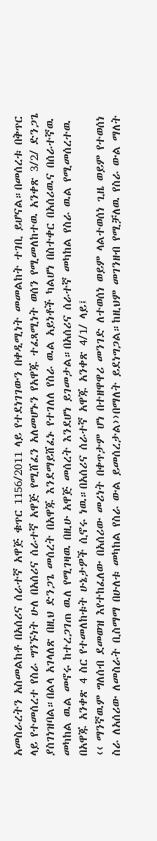አመስራረትን አስመልከቶ በአሰሪና ሰራተኛ አዋጅ ቁጥር 1156/2011 ላይ የተደነገገውን በቀዲሚነት መመልከት ተገቢ ይሆናል።በመሰረቱ በቅጥር ላይ የተመሰረተ የስራ ግንኙነት ሁለ በአሰሪና ሰራተኛ አዋጅ የሚሸፈን አለመሆኑን የአዋጁ ተፈጻሚነት ወሰን የሚመለከተዉ አንቀጽ 3/2/ ድንጋጌ ያስገነዝባል።በልላ አገላለጽ በዚህ ድንጋጌ መሰረት በአዋጁ እንደማይሸፈኑ የተገለለ የስራ ዉል አይነቶች ካልሆነ በስተቀር በአሰሪዉና በሰራተኛዉ መካከል ዉል መኖሩ ከተረጋገጠ ዉለ የሚገዛዉ በዚሁ አዋጅ መሰረት እንደሆነ ይገመታል።በአሰሪና ሰራተኛ መካከል የስራ ዉል የሚመሰረተዉ በአዋጁ አንቀጽ 4 ስር የተመለከቱት ሁኔታዎች ሲኖሩ ነዉ።በአሰሪና ሰራተኛ አዋጁ አንቀጽ 4/1/ ላይ፤
‹‹ ማንኛዉም ግለሰብ ደመወዝ እየተከፈለው በአሰሪው መሪነት በቀጥታም ሆነ በተዘዋዋሪ መንገድ ለተወሰነ ወይም ላልተወሰነ ጊዜ ወይም የተወሰነ ስራ ለአሰሪው ለመስራት ቢስማማ በሁለቱ መካከል የስራ ውል ይመሰረታል››በማለት ይደነግጋል።ከዚህም መገንዘብ የሚቻለዉ የስራ ውል ማለት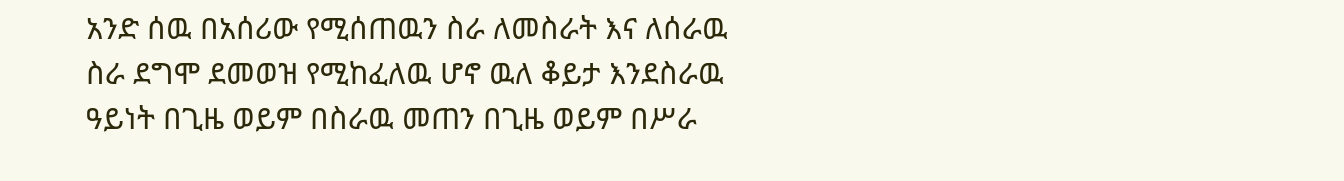አንድ ሰዉ በአሰሪው የሚሰጠዉን ስራ ለመስራት እና ለሰራዉ ስራ ደግሞ ደመወዝ የሚከፈለዉ ሆኖ ዉለ ቆይታ እንደስራዉ ዓይነት በጊዜ ወይም በስራዉ መጠን በጊዜ ወይም በሥራ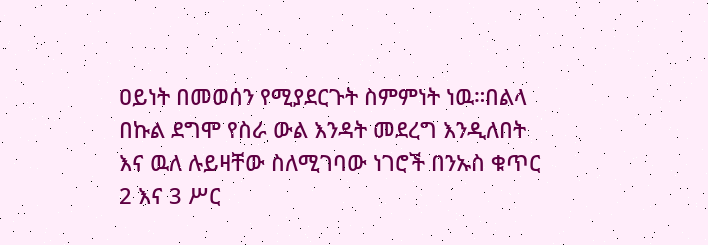ዐይነት በመወሰን የሚያደርጉት ስምምነት ነዉ።በልላ በኩል ደግሞ የስራ ውል እንዳት መደረግ እንዲለበት እና ዉለ ሉይዛቸው ስለሚገባው ነገሮች በንኡስ ቁጥር 2 እና 3 ሥር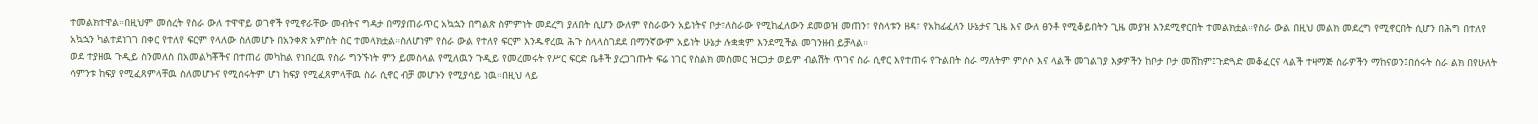ተመልክተዋል።በዚህም መሰረት የስራ ውለ ተዋዋይ ወገኖች የሚኖራቸው መብትና ግዳታ በማያጠራጥር አኳኋን በግልጽ ስምምነት መደረግ ያለበት ሲሆን ውለም የስራውን አይነትና ቦታ፣ለስራው የሚከፈለውን ደመወዝ መጠን፣ የስላቱን ዘዳ፣ የአከፊፈለን ሁኔታና ጊዜ እና ውለ ፀንቶ የሚቆይበትን ጊዜ መያዝ እንደሚኖርበት ተመልክቷል።የስራ ውል በዚህ መልክ መደረግ የሚኖርበት ሲሆን በሕግ በተለየ አኳኋን ካልተደነገገ በቀር የተለየ ፍርም የላለው ስለመሆኑ በአንቀጽ አምስት ስር ተመላክቷል።ስለሆነም የስራ ውል የተለየ ፍርም እንዱኖረዉ ሕጉ ስላላስገደደ በማንኛውም አይነት ሁኔታ ሉቋቋም እንደሚችል መገንዘብ ይቻላል።
ወደ ተያዘዉ ጉዲይ ስንመለስ በአመልካቾችና በተጠሪ መካከል የነበረዉ የስራ ግንኙነት ምን ይመስላል የሚለዉን ጉዲይ የመረመሩት የሥር ፍርድ ቤቶች ያረጋገጡት ፍሬ ነገር የስልክ መስመር ዝርጋታ ወይም ብልሽት ጥገና ስራ ሲኖር እየተጠሩ የጉልበት ስራ ማለትም ምሶሶ እና ላልች መገልገያ እቃዎችን ከቦታ ቦታ መሸከም፤ጉድጓድ መቆፈርና ላልች ተዛማጅ ስራዎችን ማከናወን፤በሰሩት ስራ ልክ በየሁለት ሳምንቱ ከፍያ የሚፈጸምላቸዉ ስለመሆኑና የሚሰሩትም ሆነ ከፍያ የሚፈጸምላቸዉ ስራ ሲኖር ብቻ መሆኑን የሚያሳይ ነዉ።በዚህ ላይ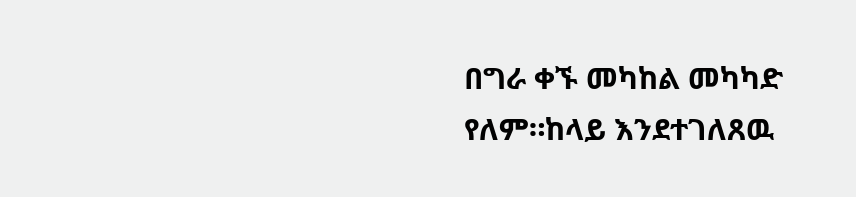በግራ ቀኙ መካከል መካካድ የለም።ከላይ እንደተገለጸዉ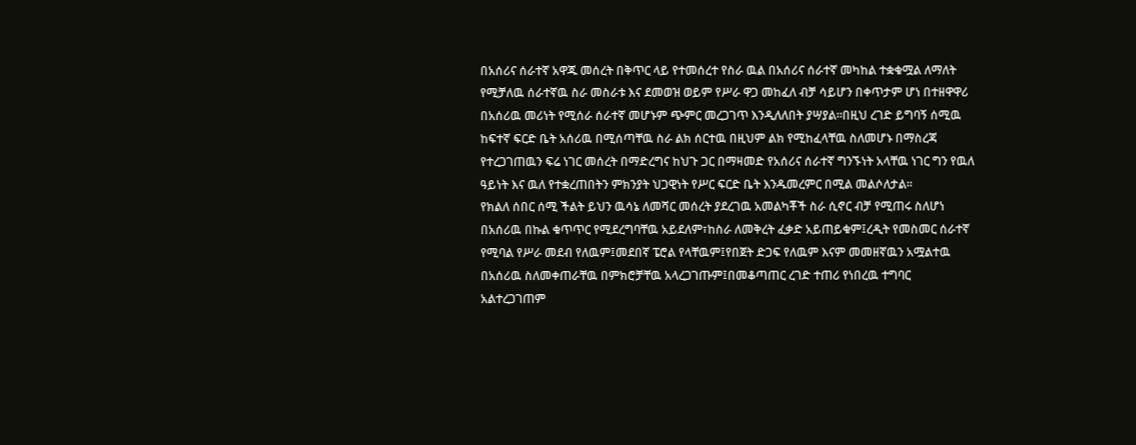በአሰሪና ሰራተኛ አዋጁ መሰረት በቅጥር ላይ የተመሰረተ የስራ ዉል በአሰሪና ሰራተኛ መካከል ተቋቁሟል ለማለት የሚቻለዉ ሰራተኛዉ ስራ መስራቱ እና ደመወዝ ወይም የሥራ ዋጋ መከፈለ ብቻ ሳይሆን በቀጥታም ሆነ በተዘዋዋሪ በአሰሪዉ መሪነት የሚሰራ ሰራተኛ መሆኑም ጭምር መረጋገጥ እንዲለለበት ያሣያል።በዚህ ረገድ ይግባኝ ሰሚዉ ከፍተኛ ፍርድ ቤት አሰሪዉ በሚሰጣቸዉ ስራ ልክ ሰርተዉ በዚህም ልክ የሚከፈላቸዉ ስለመሆኑ በማስረጃ የተረጋገጠዉን ፍሬ ነገር መሰረት በማድረግና ከህጉ ጋር በማዛመድ የአሰሪና ሰራተኛ ግንኙነት አላቸዉ ነገር ግን የዉለ ዓይነት እና ዉለ የተቋረጠበትን ምክንያት ህጋዊነት የሥር ፍርድ ቤት እንዱመረምር በሚል መልሶለታል።
የክልለ ሰበር ሰሚ ችልት ይህን ዉሳኔ ለመሻር መሰረት ያደረገዉ አመልካቾች ስራ ሲኖር ብቻ የሚጠሩ ስለሆነ በአሰሪዉ በኩል ቁጥጥር የሚደረግባቸዉ አይደለም፣ከስራ ለመቅረት ፈቃድ አይጠይቁም፤ረዲት የመስመር ሰራተኛ የሚባል የሥራ መደብ የለዉም፤መደበኛ ፔሮል የላቸዉም፤የበጀት ድጋፍ የለዉም እናም መመዘኛዉን አሟልተዉ በአሰሪዉ ስለመቀጠራቸዉ በምክሮቻቸዉ አላረጋገጡም፤በመቆጣጠር ረገድ ተጠሪ የነበረዉ ተግባር አልተረጋገጠም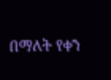በማለት የቀን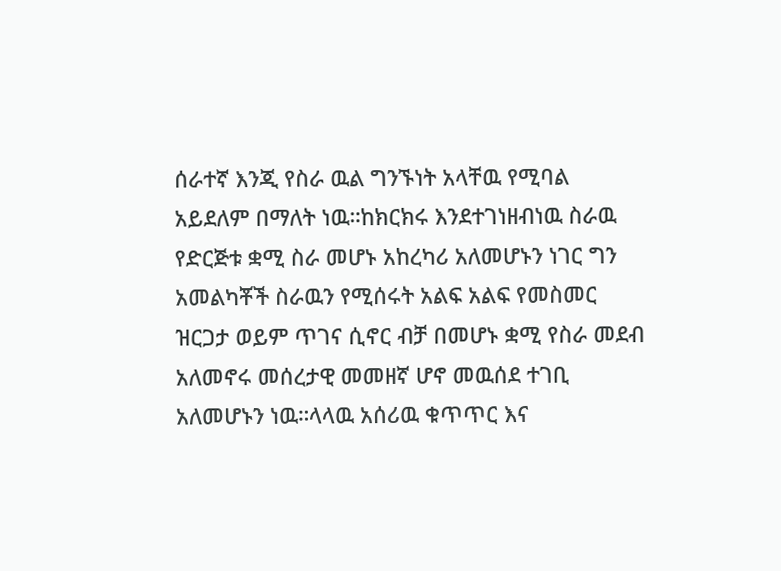ሰራተኛ እንጂ የስራ ዉል ግንኙነት አላቸዉ የሚባል አይደለም በማለት ነዉ።ከክርክሩ እንደተገነዘብነዉ ስራዉ የድርጅቱ ቋሚ ስራ መሆኑ አከረካሪ አለመሆኑን ነገር ግን አመልካቾች ስራዉን የሚሰሩት አልፍ አልፍ የመስመር ዝርጋታ ወይም ጥገና ሲኖር ብቻ በመሆኑ ቋሚ የስራ መደብ አለመኖሩ መሰረታዊ መመዘኛ ሆኖ መዉሰደ ተገቢ አለመሆኑን ነዉ።ላላዉ አሰሪዉ ቁጥጥር እና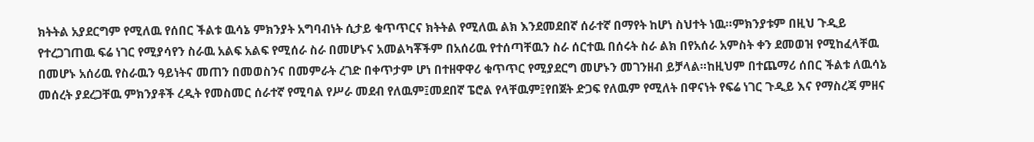ክትትል አያደርግም የሚለዉ የሰበር ችልቱ ዉሳኔ ምክንያት አግባብነት ሲታይ ቁጥጥርና ክትትል የሚለዉ ልክ እንደመደበኛ ሰራተኛ በማየት ከሆነ ስህተት ነዉ።ምክንያቱም በዚህ ጉዲይ የተረጋገጠዉ ፍሬ ነገር የሚያሳየን ስራዉ አልፍ አልፍ የሚሰራ ስራ በመሆኑና አመልካቾችም በአሰሪዉ የተሰጣቸዉን ስራ ሰርተዉ በሰሩት ስራ ልክ በየአሰራ አምስት ቀን ደመወዝ የሚከፈላቸዉ በመሆኑ አሰሪዉ የስራዉን ዓይነትና መጠን በመወስንና በመምራት ረገድ በቀጥታም ሆነ በተዘዋዋሪ ቁጥጥር የሚያደርግ መሆኑን መገንዘብ ይቻላል።ከዚህም በተጨማሪ ሰበር ችልቱ ለዉሳኔ መሰረት ያደረጋቸዉ ምክንያቶች ረዲት የመስመር ሰራተኛ የሚባል የሥራ መደብ የለዉም፤መደበኛ ፔሮል የላቸዉም፤የበጀት ድጋፍ የለዉም የሚለት በዋናነት የፍሬ ነገር ጉዲይ እና የማስረጃ ምዘና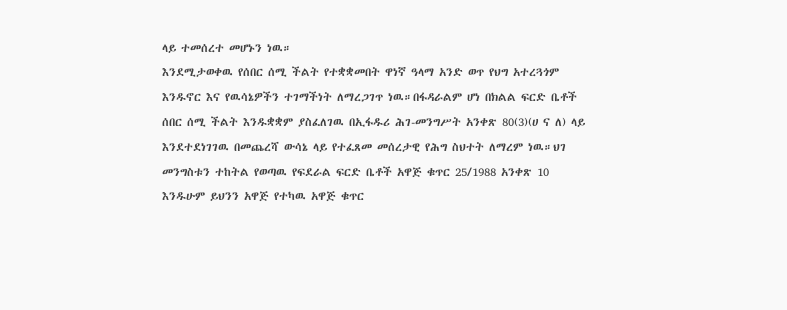ላይ ተመሰረተ መሆኑን ነዉ።
እንደሚታወቀዉ የሰበር ሰሚ ችልት የተቋቋመበት ዋነኛ ዓላማ አንድ ወጥ የህግ አተረጓጎም እንዱኖር እና የዉሳኔዎችን ተገማችነት ለማረጋገጥ ነዉ።በፋዳራልም ሆነ በክልል ፍርድ ቤቶች ሰበር ሰሚ ችልት እንዱቋቋም ያስፈለገዉ በኢፋዱሪ ሕገ-መንግሥት አንቀጽ 80(3)(ሀ ና ለ) ላይ እንደተደነገገዉ በመጨረሻ ውሳኔ ላይ የተፈጸመ መሰረታዊ የሕግ ስህተት ለማረም ነዉ።ህገ መንግስቱን ተከትል የወጣዉ የፍደራል ፍርድ ቤቶች አዋጅ ቁጥር 25/1988 አንቀጽ 10 እንዱሁም ይህንን አዋጅ የተካዉ አዋጅ ቁጥር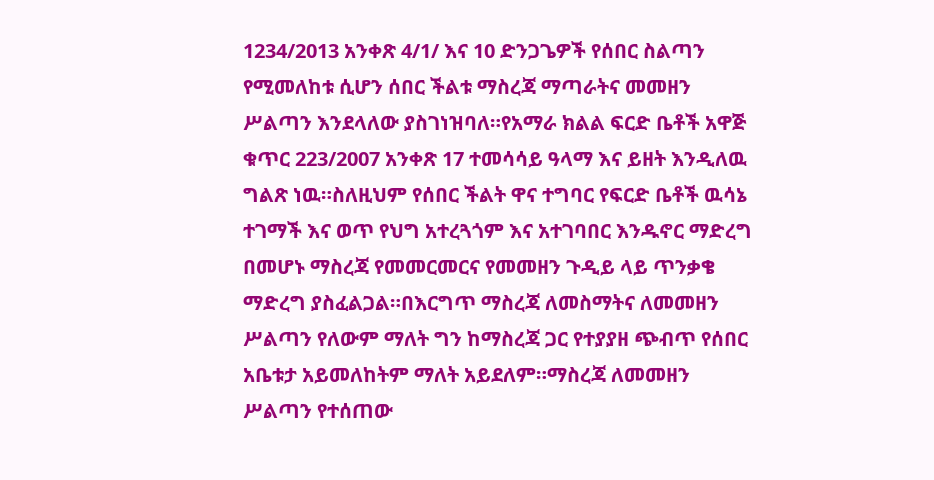1234/2013 አንቀጽ 4/1/ እና 10 ድንጋጌዎች የሰበር ስልጣን የሚመለከቱ ሲሆን ሰበር ችልቱ ማስረጃ ማጣራትና መመዘን ሥልጣን እንደላለው ያስገነዝባለ።የአማራ ክልል ፍርድ ቤቶች አዋጅ ቁጥር 223/2007 አንቀጽ 17 ተመሳሳይ ዓላማ እና ይዘት እንዲለዉ ግልጽ ነዉ።ስለዚህም የሰበር ችልት ዋና ተግባር የፍርድ ቤቶች ዉሳኔ ተገማች እና ወጥ የህግ አተረጓጎም እና አተገባበር እንዱኖር ማድረግ በመሆኑ ማስረጃ የመመርመርና የመመዘን ጉዲይ ላይ ጥንቃቄ ማድረግ ያስፈልጋል።በእርግጥ ማስረጃ ለመስማትና ለመመዘን ሥልጣን የለውም ማለት ግን ከማስረጃ ጋር የተያያዘ ጭብጥ የሰበር አቤቱታ አይመለከትም ማለት አይደለም።ማስረጃ ለመመዘን ሥልጣን የተሰጠው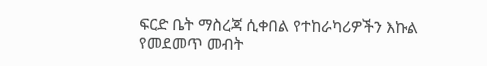ፍርድ ቤት ማስረጃ ሲቀበል የተከራካሪዎችን እኩል የመደመጥ መብት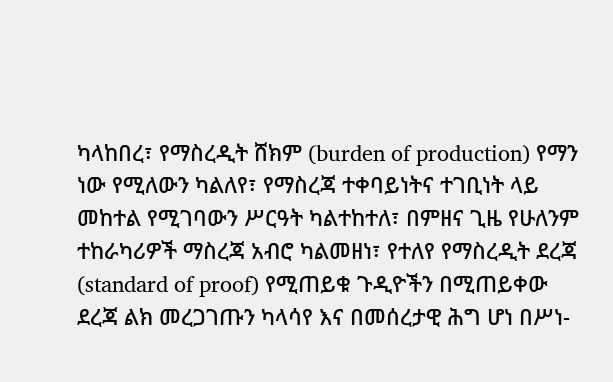ካላከበረ፣ የማስረዲት ሸክም (burden of production) የማን ነው የሚለውን ካልለየ፣ የማስረጃ ተቀባይነትና ተገቢነት ላይ መከተል የሚገባውን ሥርዓት ካልተከተለ፣ በምዘና ጊዜ የሁለንም ተከራካሪዎች ማስረጃ አብሮ ካልመዘነ፣ የተለየ የማስረዲት ደረጃ (standard of proof) የሚጠይቁ ጉዲዮችን በሚጠይቀው ደረጃ ልክ መረጋገጡን ካላሳየ እና በመሰረታዊ ሕግ ሆነ በሥነ-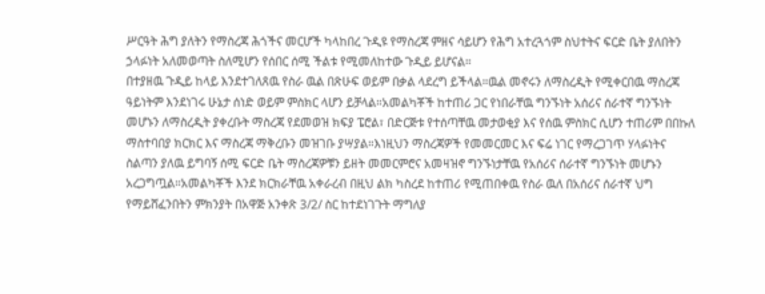ሥርዓት ሕግ ያለትን የማስረጃ ሕጎችና መርሆች ካላከበረ ጉዲዩ የማስረጃ ምዘና ሳይሆን የሕግ አተረጓጎም ስህተትና ፍርድ ቤት ያለበትን ኃላፉነት አለመወጣት ስለሚሆን የሰበር ሰሚ ችልቱ የሚመለከተው ጉዲይ ይሆናል።
በተያዘዉ ጉዲይ ከላይ እንደተገለጸዉ የስራ ዉል በጽሁፍ ወይም በቃል ላደረግ ይችላል።ዉል መኖሩን ለማስረዲት የሚቀርበዉ ማስረጃ ዓይነትም እንደነገሩ ሁኔታ ሰነድ ወይም ምስክር ላሆን ይቻላል።አመልካቾች ከተጠሪ ጋር የነበራቸዉ ግንኙነት አሰሪና ሰራተኛ ግንኙነት መሆኑን ለማስረዲት ያቀረቡት ማስረጃ የደመወዝ ክፍያ ፔሮል፣ በድርጅቱ የተሰጣቸዉ መታወቂያ እና የሰዉ ምስክር ሲሆን ተጠሪም በበኩለ ማስተባበያ ክርክር እና ማስረጃ ማቅረቡን መዝገቡ ያሣያል።እነዚህን ማስረጃዎች የመመርመር እና ፍሬ ነገር የማረጋገጥ ሃላፉነትና ስልጣን ያለዉ ይግባኝ ሰሚ ፍርድ ቤት ማስረጃዎቹን ይዘት መመርምሮና አመዛዝኖ ግንኙነታቸዉ የአሰሪና ሰራተኛ ግንኙነት መሆኑን አረጋግጧል።አመልካቾች እንደ ክርክራቸዉ አቀራረብ በዚህ ልክ ካስረደ ከተጠሪ የሚጠበቀዉ የስራ ዉለ በአሰሪና ሰራተኛ ህግ የማይሸፈንበትን ምክንያት በአዋጅ አንቀጽ 3/2/ ስር ከተደነገጉት ማግለያ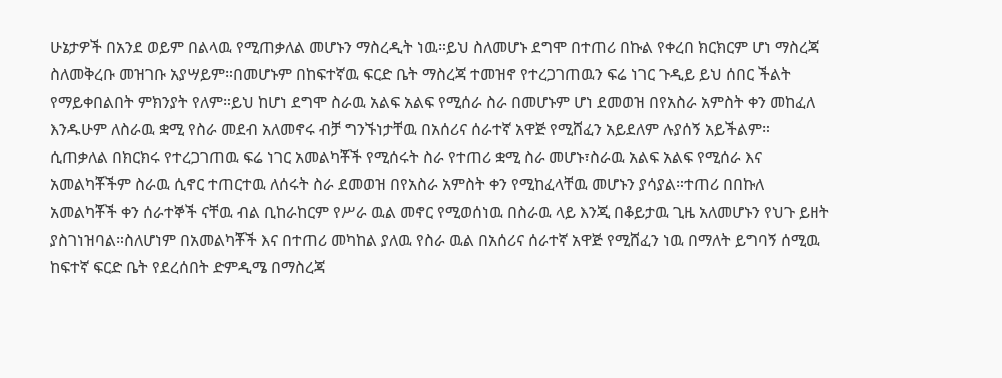ሁኔታዎች በአንደ ወይም በልላዉ የሚጠቃለል መሆኑን ማስረዲት ነዉ።ይህ ስለመሆኑ ደግሞ በተጠሪ በኩል የቀረበ ክርክርም ሆነ ማስረጃ ስለመቅረቡ መዝገቡ አያሣይም።በመሆኑም በከፍተኛዉ ፍርድ ቤት ማስረጃ ተመዝኖ የተረጋገጠዉን ፍሬ ነገር ጉዲይ ይህ ሰበር ችልት የማይቀበልበት ምክንያት የለም።ይህ ከሆነ ደግሞ ስራዉ አልፍ አልፍ የሚሰራ ስራ በመሆኑም ሆነ ደመወዝ በየአስራ አምስት ቀን መከፈለ እንዱሁም ለስራዉ ቋሚ የስራ መደብ አለመኖሩ ብቻ ግንኙነታቸዉ በአሰሪና ሰራተኛ አዋጅ የሚሸፈን አይደለም ሉያሰኝ አይችልም።
ሲጠቃለል በክርክሩ የተረጋገጠዉ ፍሬ ነገር አመልካቾች የሚሰሩት ስራ የተጠሪ ቋሚ ስራ መሆኑ፣ስራዉ አልፍ አልፍ የሚሰራ እና አመልካቾችም ስራዉ ሲኖር ተጠርተዉ ለሰሩት ስራ ደመወዝ በየአስራ አምስት ቀን የሚከፈላቸዉ መሆኑን ያሳያል።ተጠሪ በበኩለ አመልካቾች ቀን ሰራተኞች ናቸዉ ብል ቢከራከርም የሥራ ዉል መኖር የሚወሰነዉ በስራዉ ላይ እንጂ በቆይታዉ ጊዜ አለመሆኑን የህጉ ይዘት ያስገነዝባል።ስለሆነም በአመልካቾች እና በተጠሪ መካከል ያለዉ የስራ ዉል በአሰሪና ሰራተኛ አዋጅ የሚሸፈን ነዉ በማለት ይግባኝ ሰሚዉ ከፍተኛ ፍርድ ቤት የደረሰበት ድምዲሜ በማስረጃ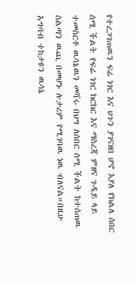የተረጋገጠዉን ፍሬ ነገር እና ህጉን ያገናዘበ ሆኖ እያለ የክልለ ሰበር ሰሚ ችልት የፍሬ ነገር ክርክር እና ማስረጃ ምዘና ጉዲይ ላይ ተመስርቶ ዉሳኔዉን መሻሩ በህግ ለሰበር ሰሚ ችልት ከተሰጠዉ ስልጣን ዉጪ በመሆኑ ሉታረም የሚገባዉ ነዉ ብለናል።በዚሁ አግባብ ተከታዩን ዉሳኔ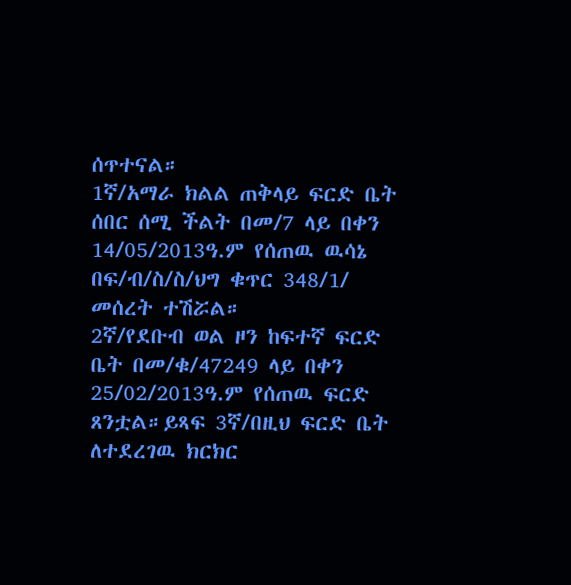ሰጥተናል።
1ኛ/አማራ ክልል ጠቅላይ ፍርድ ቤት ሰበር ሰሚ ችልት በመ/7 ላይ በቀን 14/05/2013ዓ.ም የሰጠዉ ዉሳኔ በፍ/ብ/ስ/ስ/ህግ ቁጥር 348/1/ መሰረት ተሽሯል።
2ኛ/የደቡብ ወል ዞን ከፍተኛ ፍርድ ቤት በመ/ቁ/47249 ላይ በቀን 25/02/2013ዓ.ም የሰጠዉ ፍርድ ጸንቷል።ይጻፍ 3ኛ/በዚህ ፍርድ ቤት ለተደረገዉ ክርክር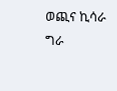ወጪና ኪሳራ ግራ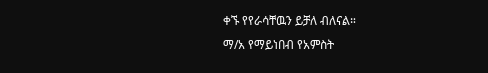ቀኙ የየራሳቸዉን ይቻለ ብለናል።
ማ/አ የማይነበብ የአምስት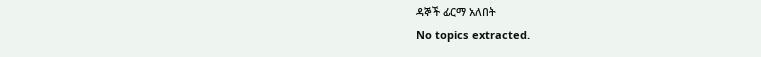ዳኞች ፊርማ አለበት
No topics extracted.